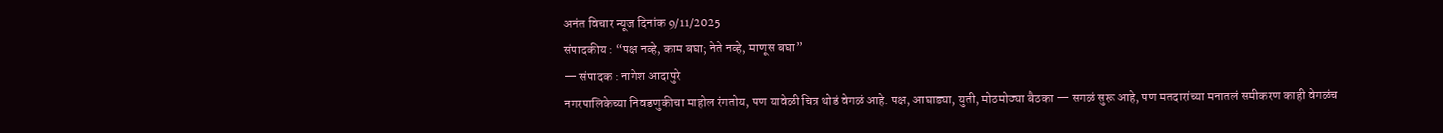अनंत विचार न्यूज दिनांक 9/11/2025
संपादकीय : “पक्ष नव्हे, काम बघा; नेते नव्हे, माणूस बघा”
— संपादक : नागेश आदापुरे
नगरपालिकेच्या निवडणुकीचा माहोल रंगतोय, पण यावेळी चित्र थोडं वेगळं आहे. पक्ष, आघाड्या, युती, मोठमोठ्या बैठका — सगळं सुरू आहे, पण मतदारांच्या मनातलं समीकरण काही वेगळंच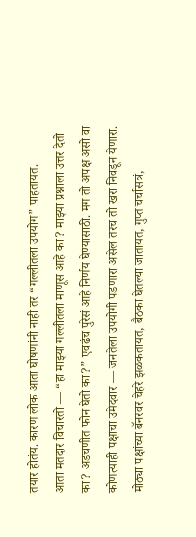तयार होतंय. कारण लोक आता घोषणांनी नाही तर “गल्लीतला उपयोग” पाहतायत.
आता मतदार विचारतो — “हा माझ्या गल्लीतला माणूस आहे का? माझ्या प्रश्नाला उत्तर देतो का? अडचणीत फोन घेतो का?” एवढंच पुरेसं आहे निर्णय घेण्यासाठी. मग तो अपक्ष असो वा कोणत्याही पक्षाचा उमेदवार — जनतेला उपयोगी पडणारा असेल तरच तो खरा निवडून येणारा.
मोठ्या पक्षांच्या बॅनरवर चेहरे झळकतायत, बैठका घेतल्या जातायत, गुप्त चर्चासत्रं,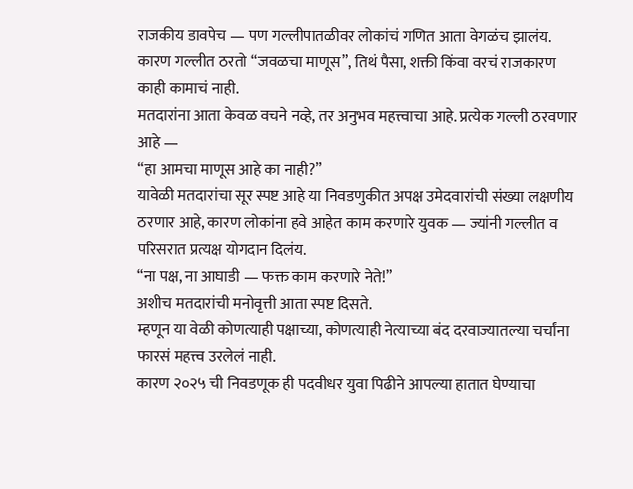राजकीय डावपेच — पण गल्लीपातळीवर लोकांचं गणित आता वेगळंच झालंय. कारण गल्लीत ठरतो “जवळचा माणूस”, तिथं पैसा, शक्ती किंवा वरचं राजकारण काही कामाचं नाही.
मतदारांना आता केवळ वचने नव्हे, तर अनुभव महत्त्वाचा आहे. प्रत्येक गल्ली ठरवणार आहे —
“हा आमचा माणूस आहे का नाही?”
यावेळी मतदारांचा सूर स्पष्ट आहे या निवडणुकीत अपक्ष उमेदवारांची संख्या लक्षणीय ठरणार आहे, कारण लोकांना हवे आहेत काम करणारे युवक — ज्यांनी गल्लीत व परिसरात प्रत्यक्ष योगदान दिलंय.
“ना पक्ष, ना आघाडी — फक्त काम करणारे नेते!”
अशीच मतदारांची मनोवृत्ती आता स्पष्ट दिसते.
म्हणून या वेळी कोणत्याही पक्षाच्या, कोणत्याही नेत्याच्या बंद दरवाज्यातल्या चर्चांना फारसं महत्त्व उरलेलं नाही.
कारण २०२५ ची निवडणूक ही पदवीधर युवा पिढीने आपल्या हातात घेण्याचा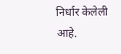निर्धार केलेली आहे.